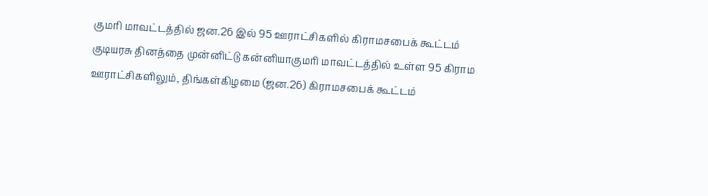குமரி மாவட்டத்தில் ஜன.26 இல் 95 ஊராட்சிகளில் கிராமசபைக் கூட்டம்
குடியரசு தினத்தை முன்னிட்டு கன்னியாகுமரி மாவட்டத்தில் உள்ள 95 கிராம ஊராட்சிகளிலும், திங்கள்கிழமை (ஜன.26) கிராமசபைக் கூட்டம்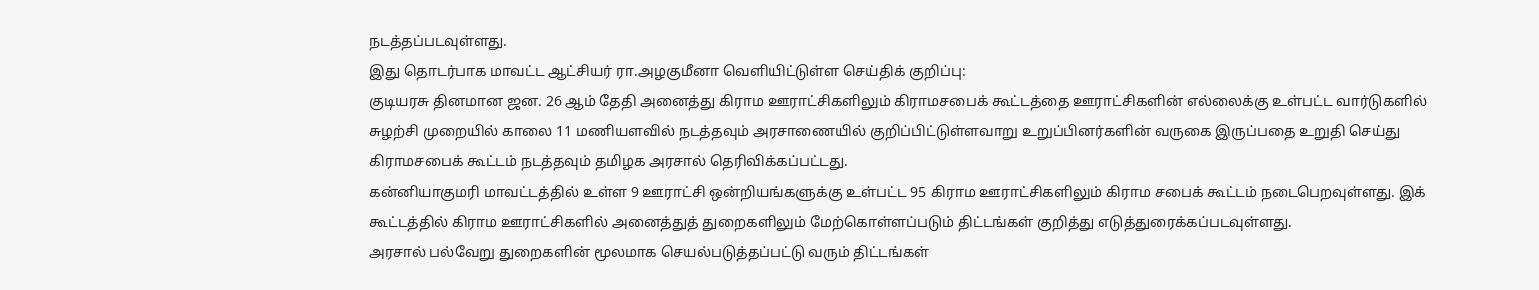நடத்தப்படவுள்ளது.
இது தொடர்பாக மாவட்ட ஆட்சியர் ரா.அழகுமீனா வெளியிட்டுள்ள செய்திக் குறிப்பு:
குடியரசு தினமான ஜன. 26 ஆம் தேதி அனைத்து கிராம ஊராட்சிகளிலும் கிராமசபைக் கூட்டத்தை ஊராட்சிகளின் எல்லைக்கு உள்பட்ட வார்டுகளில் சுழற்சி முறையில் காலை 11 மணியளவில் நடத்தவும் அரசாணையில் குறிப்பிட்டுள்ளவாறு உறுப்பினர்களின் வருகை இருப்பதை உறுதி செய்து கிராமசபைக் கூட்டம் நடத்தவும் தமிழக அரசால் தெரிவிக்கப்பட்டது.
கன்னியாகுமரி மாவட்டத்தில் உள்ள 9 ஊராட்சி ஒன்றியங்களுக்கு உள்பட்ட 95 கிராம ஊராட்சிகளிலும் கிராம சபைக் கூட்டம் நடைபெறவுள்ளது. இக் கூட்டத்தில் கிராம ஊராட்சிகளில் அனைத்துத் துறைகளிலும் மேற்கொள்ளப்படும் திட்டங்கள் குறித்து எடுத்துரைக்கப்படவுள்ளது.
அரசால் பல்வேறு துறைகளின் மூலமாக செயல்படுத்தப்பட்டு வரும் திட்டங்கள்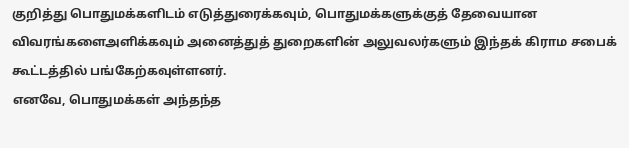குறித்து பொதுமக்களிடம் எடுத்துரைக்கவும், பொதுமக்களுக்குத் தேவையான விவரங்களைஅளிக்கவும் அனைத்துத் துறைகளின் அலுவலர்களும் இந்தக் கிராம சபைக் கூட்டத்தில் பங்கேற்கவுள்ளனர்.
எனவே, பொதுமக்கள் அந்தந்த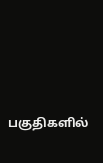பகுதிகளில்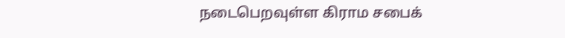நடைபெறவுள்ள கிராம சபைக்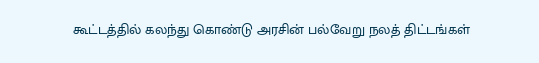கூட்டத்தில் கலந்து கொண்டு அரசின் பல்வேறு நலத் திட்டங்கள்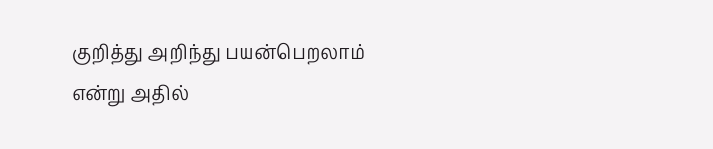குறித்து அறிந்து பயன்பெறலாம் என்று அதில்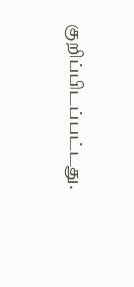குறிப்பிடப்பட்டது.